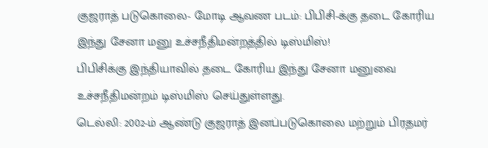குஜராத் படுகொலை- மோடி ஆவண படம்: பிபிசி-க்கு தடை கோரிய இந்து சேனா மனு உச்சநீதிமன்றத்தில் டிஸ்மிஸ்!
பிபிசிக்கு இந்தியாவில் தடை கோரிய இந்து சேனா மனுவை உச்சநீதிமன்றம் டிஸ்மிஸ் செய்துள்ளது.
டெல்லி: 2002-ம் ஆண்டு குஜராத் இனப்படுகொலை மற்றும் பிரதமர்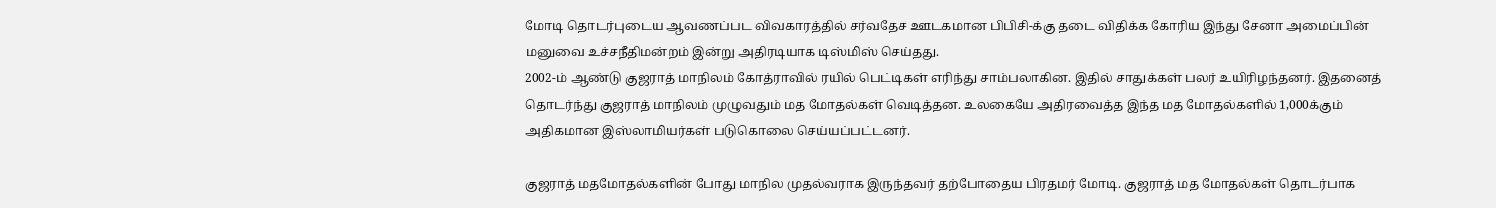மோடி தொடர்புடைய ஆவணப்பட விவகாரத்தில் சர்வதேச ஊடகமான பிபிசி-க்கு தடை விதிக்க கோரிய இந்து சேனா அமைப்பின் மனுவை உச்சநீதிமன்றம் இன்று அதிரடியாக டிஸ்மிஸ் செய்தது.
2002-ம் ஆண்டு குஜராத் மாநிலம் கோத்ராவில் ரயில் பெட்டிகள் எரிந்து சாம்பலாகின. இதில் சாதுக்கள் பலர் உயிரிழந்தனர். இதனைத் தொடர்ந்து குஜராத் மாநிலம் முழுவதும் மத மோதல்கள் வெடித்தன. உலகையே அதிரவைத்த இந்த மத மோதல்களில் 1,000க்கும் அதிகமான இஸ்லாமியர்கள் படுகொலை செய்யப்பட்டனர்.

குஜராத் மதமோதல்களின் போது மாநில முதல்வராக இருந்தவர் தற்போதைய பிரதமர் மோடி. குஜராத் மத மோதல்கள் தொடர்பாக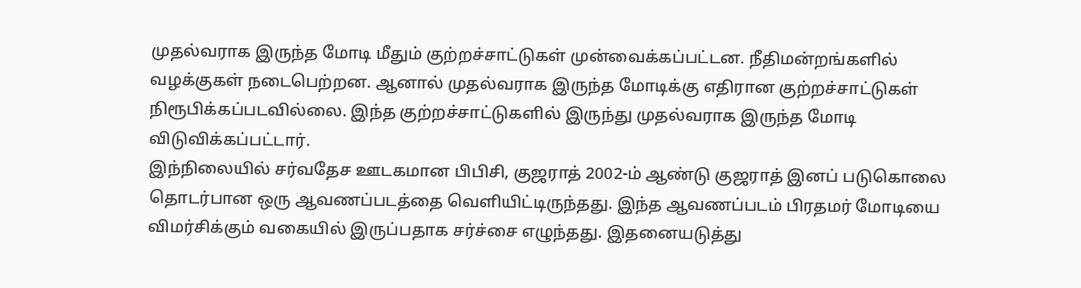முதல்வராக இருந்த மோடி மீதும் குற்றச்சாட்டுகள் முன்வைக்கப்பட்டன. நீதிமன்றங்களில் வழக்குகள் நடைபெற்றன. ஆனால் முதல்வராக இருந்த மோடிக்கு எதிரான குற்றச்சாட்டுகள் நிரூபிக்கப்படவில்லை. இந்த குற்றச்சாட்டுகளில் இருந்து முதல்வராக இருந்த மோடி விடுவிக்கப்பட்டார்.
இந்நிலையில் சர்வதேச ஊடகமான பிபிசி, குஜராத் 2002-ம் ஆண்டு குஜராத் இனப் படுகொலை தொடர்பான ஒரு ஆவணப்படத்தை வெளியிட்டிருந்தது. இந்த ஆவணப்படம் பிரதமர் மோடியை விமர்சிக்கும் வகையில் இருப்பதாக சர்ச்சை எழுந்தது. இதனையடுத்து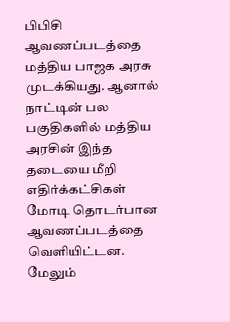பிபிசி ஆவணப்படத்தை மத்திய பாஜக அரசு முடக்கியது. ஆனால் நாட்டின் பல பகுதிகளில் மத்திய அரசின் இந்த தடையை மீறி எதிர்க்கட்சிகள் மோடி தொடர்பான ஆவணப்படத்தை வெளியிட்டன.
மேலும்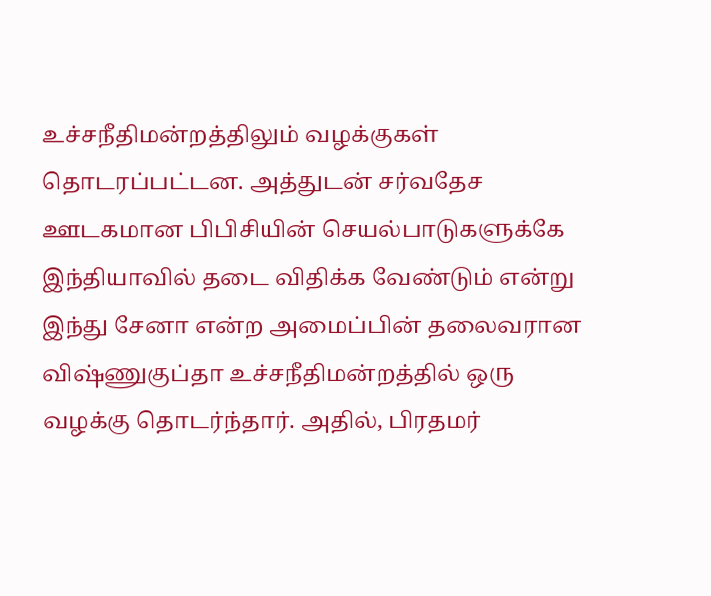உச்சநீதிமன்றத்திலும் வழக்குகள் தொடரப்பட்டன. அத்துடன் சர்வதேச ஊடகமான பிபிசியின் செயல்பாடுகளுக்கே இந்தியாவில் தடை விதிக்க வேண்டும் என்று இந்து சேனா என்ற அமைப்பின் தலைவரான விஷ்ணுகுப்தா உச்சநீதிமன்றத்தில் ஒரு வழக்கு தொடர்ந்தார். அதில், பிரதமர்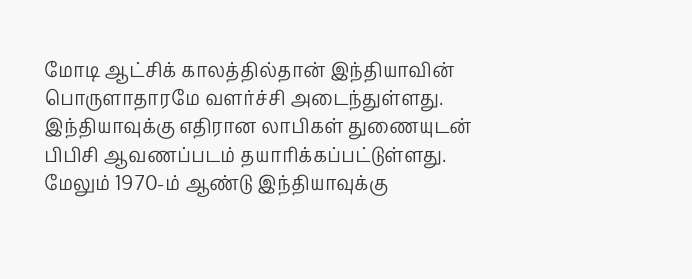மோடி ஆட்சிக் காலத்தில்தான் இந்தியாவின் பொருளாதாரமே வளர்ச்சி அடைந்துள்ளது. இந்தியாவுக்கு எதிரான லாபிகள் துணையுடன் பிபிசி ஆவணப்படம் தயாரிக்கப்பட்டுள்ளது. மேலும் 1970-ம் ஆண்டு இந்தியாவுக்கு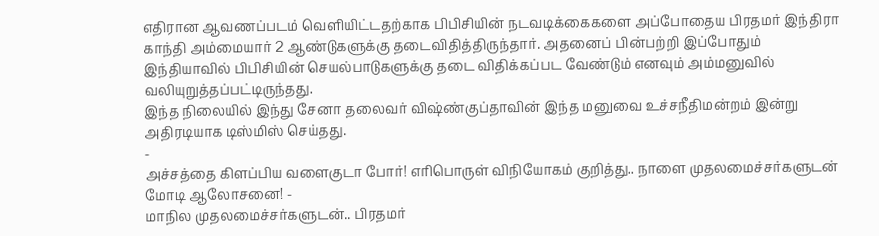எதிரான ஆவணப்படம் வெளியிட்டதற்காக பிபிசியின் நடவடிக்கைகளை அப்போதைய பிரதமர் இந்திரா காந்தி அம்மையார் 2 ஆண்டுகளுக்கு தடைவிதித்திருந்தார். அதனைப் பின்பற்றி இப்போதும் இந்தியாவில் பிபிசியின் செயல்பாடுகளுக்கு தடை விதிக்கப்பட வேண்டும் எனவும் அம்மனுவில் வலியுறுத்தப்பட்டிருந்தது.
இந்த நிலையில் இந்து சேனா தலைவர் விஷ்ண்குப்தாவின் இந்த மனுவை உச்சநீதிமன்றம் இன்று அதிரடியாக டிஸ்மிஸ் செய்தது.
-
அச்சத்தை கிளப்பிய வளைகுடா போர்! எரிபொருள் விநியோகம் குறித்து.. நாளை முதலமைச்சர்களுடன் மோடி ஆலோசனை! -
மாநில முதலமைச்சர்களுடன்.. பிரதமர்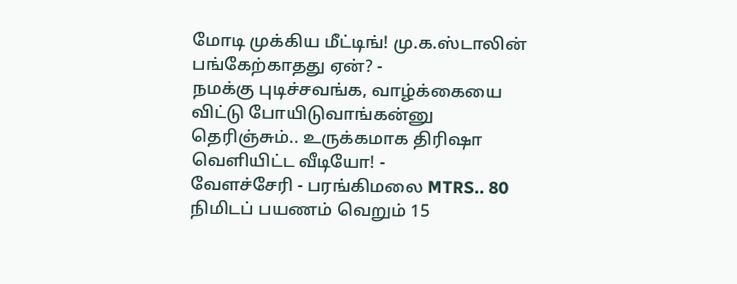மோடி முக்கிய மீட்டிங்! மு.க.ஸ்டாலின் பங்கேற்காதது ஏன்? -
நமக்கு புடிச்சவங்க, வாழ்க்கையை விட்டு போயிடுவாங்கன்னு தெரிஞ்சும்.. உருக்கமாக திரிஷா வெளியிட்ட வீடியோ! -
வேளச்சேரி - பரங்கிமலை MTRS.. 80 நிமிடப் பயணம் வெறும் 15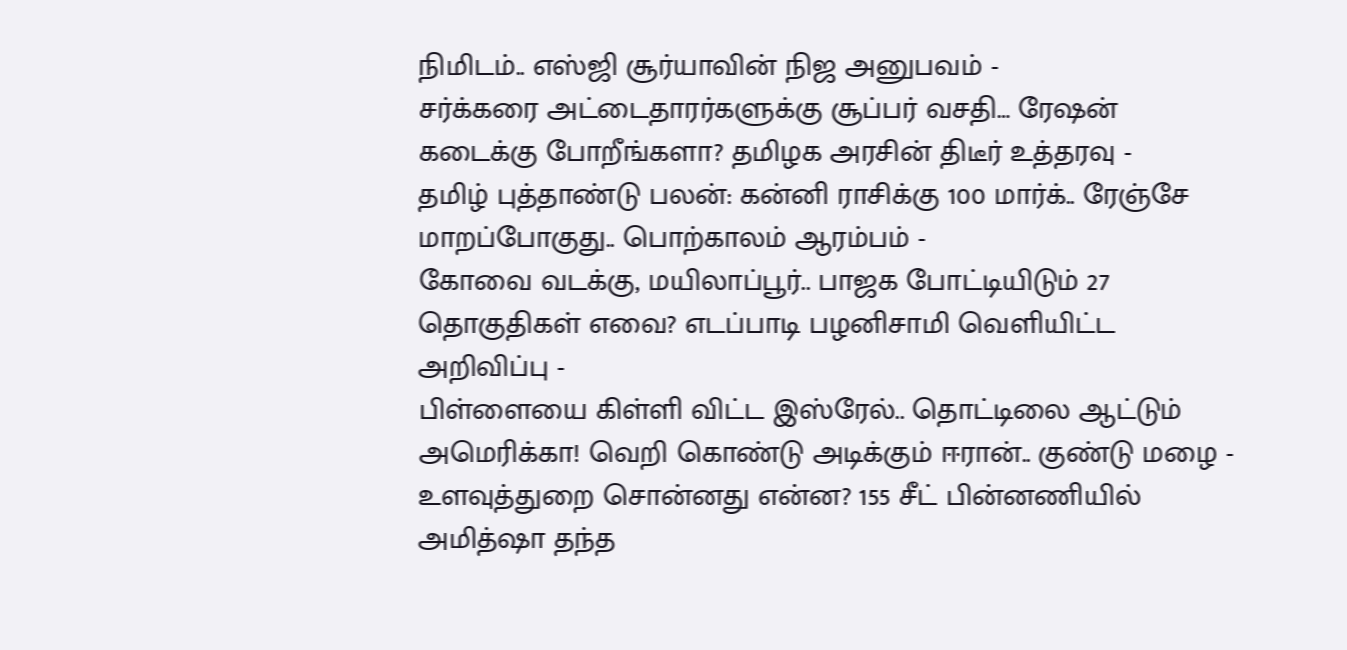நிமிடம்.. எஸ்ஜி சூர்யாவின் நிஜ அனுபவம் -
சர்க்கரை அட்டைதாரர்களுக்கு சூப்பர் வசதி… ரேஷன் கடைக்கு போறீங்களா? தமிழக அரசின் திடீர் உத்தரவு -
தமிழ் புத்தாண்டு பலன்: கன்னி ராசிக்கு 100 மார்க்.. ரேஞ்சே மாறப்போகுது.. பொற்காலம் ஆரம்பம் -
கோவை வடக்கு, மயிலாப்பூர்.. பாஜக போட்டியிடும் 27 தொகுதிகள் எவை? எடப்பாடி பழனிசாமி வெளியிட்ட அறிவிப்பு -
பிள்ளையை கிள்ளி விட்ட இஸ்ரேல்.. தொட்டிலை ஆட்டும் அமெரிக்கா! வெறி கொண்டு அடிக்கும் ஈரான்.. குண்டு மழை -
உளவுத்துறை சொன்னது என்ன? 155 சீட் பின்னணியில் அமித்ஷா தந்த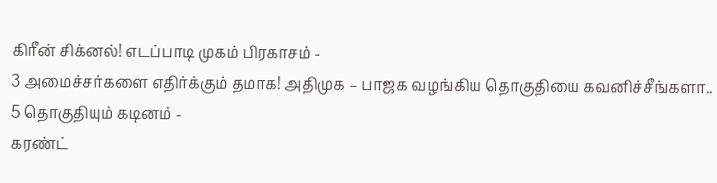கிரீன் சிக்னல்! எடப்பாடி முகம் பிரகாசம் -
3 அமைச்சர்களை எதிர்க்கும் தமாக! அதிமுக – பாஜக வழங்கிய தொகுதியை கவனிச்சீங்களா.. 5 தொகுதியும் கடினம் -
கரண்ட்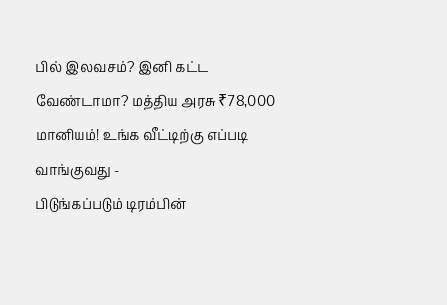பில் இலவசம்? இனி கட்ட வேண்டாமா? மத்திய அரசு ₹78,000 மானியம்! உங்க வீட்டிற்கு எப்படி வாங்குவது -
பிடுங்கப்படும் டிரம்பின்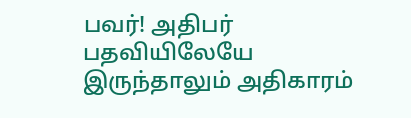பவர்! அதிபர் பதவியிலேயே இருந்தாலும் அதிகாரம்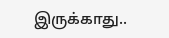இருக்காது..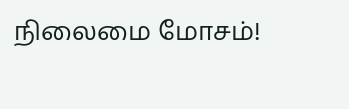நிலைமை மோசம்!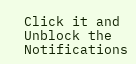Click it and Unblock the Notifications